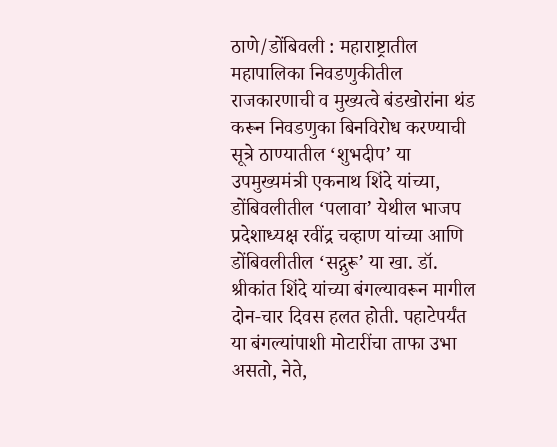ठाणे/डोंबिवली : महाराष्ट्रातील महापालिका निवडणुकीतील राजकारणाची व मुख्यत्वे बंडखोरांना थंड करून निवडणुका बिनविरोध करण्याची सूत्रे ठाण्यातील ‘शुभदीप’ या उपमुख्यमंत्री एकनाथ शिंदे यांच्या, डोंबिवलीतील ‘पलावा’ येथील भाजप प्रदेशाध्यक्ष रवींद्र चव्हाण यांच्या आणि डोंबिवलीतील ‘सद्गुरू’ या खा. डॉ. श्रीकांत शिंदे यांच्या बंगल्यावरून मागील दोन-चार दिवस हलत होती. पहाटेपर्यंत या बंगल्यांपाशी मोटारींचा ताफा उभा असतो, नेते,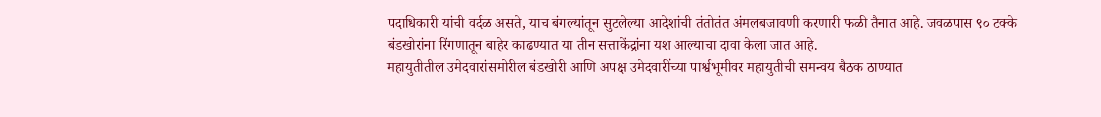पदाधिकारी यांची वर्दळ असते, याच बंगल्यांतून सुटलेल्या आदेशांची तंतोतंत अंमलबजावणी करणारी फळी तैनात आहे. जवळपास ९० टक्के बंडखोरांना रिंगणातून बाहेर काढण्यात या तीन सत्ताकेंद्रांना यश आल्याचा दावा केला जात आहे.
महायुतीतील उमेदवारांसमोरील बंडखोरी आणि अपक्ष उमेदवारींच्या पार्श्वभूमीवर महायुतीची समन्वय बैठक ठाण्यात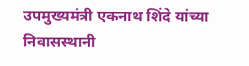उपमुख्यमंत्री एकनाथ शिंदे यांच्या निवासस्थानी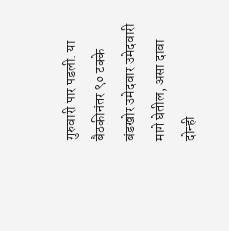गुरुवारी पार पडली. या बैठकीनंतर ९० टक्के बंडखोर उमेदवार उमेदवारी मागे घेतील, असा दावा दोन्ही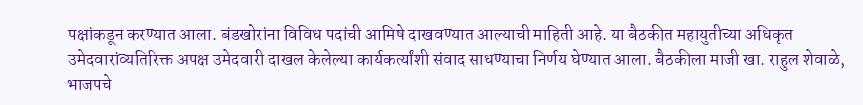पक्षांकडून करण्यात आला. बंडखोरांना विविध पदांची आमिषे दाखवण्यात आल्याची माहिती आहे. या बैठकीत महायुतीच्या अधिकृत उमेदवारांव्यतिरिक्त अपक्ष उमेदवारी दाखल केलेल्या कार्यकर्त्यांशी संवाद साधण्याचा निर्णय घेण्यात आला. बैठकीला माजी खा. राहुल शेवाळे, भाजपचे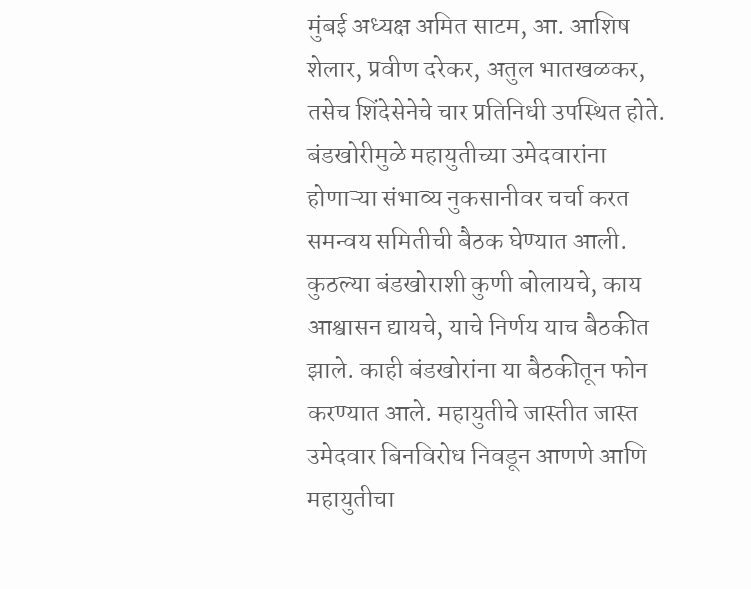मुंबई अध्यक्ष अमित साटम, आ. आशिष शेलार, प्रवीण दरेकर, अतुल भातखळकर, तसेच शिंदेसेनेचे चार प्रतिनिधी उपस्थित होते. बंडखोरीमुळे महायुतीच्या उमेदवारांना होणाऱ्या संभाव्य नुकसानीवर चर्चा करत समन्वय समितीची बैठक घेण्यात आली. कुठल्या बंडखोराशी कुणी बोलायचे, काय आश्वासन द्यायचे, याचे निर्णय याच बैठकीत झाले. काही बंडखोरांना या बैठकीतून फोन करण्यात आले. महायुतीचे जास्तीत जास्त उमेदवार बिनविरोध निवडून आणणे आणि महायुतीचा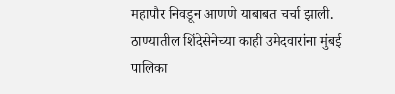महापौर निवडून आणणे याबाबत चर्चा झाली. ठाण्यातील शिंदेसेनेच्या काही उमेदवारांना मुंबई पालिका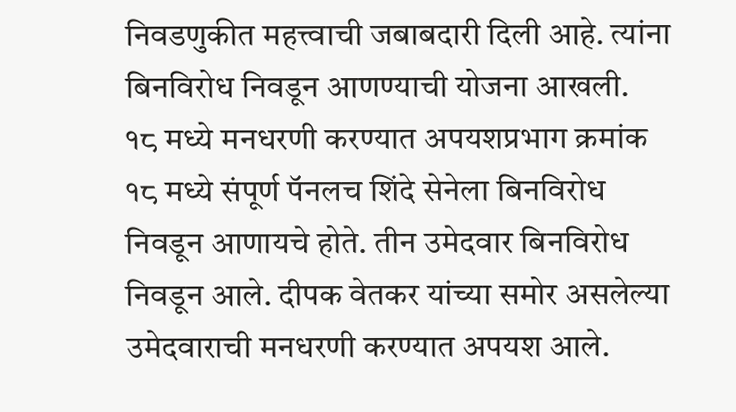निवडणुकीत महत्त्वाची जबाबदारी दिली आहे. त्यांना बिनविरोध निवडून आणण्याची योजना आखली.
१८ मध्ये मनधरणी करण्यात अपयशप्रभाग क्रमांक १८ मध्ये संपूर्ण पॅनलच शिंदे सेनेला बिनविरोध निवडून आणायचे होते. तीन उमेदवार बिनविरोध निवडून आले. दीपक वेतकर यांच्या समोर असलेल्या उमेदवाराची मनधरणी करण्यात अपयश आले.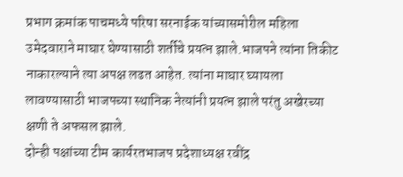प्रभाग क्रमांक पाचमध्ये परिषा सरनाईक यांच्यासमोरील महिला उमेदवाराने माघार घेण्यासाठी शर्तीचे प्रयत्न झाले.भाजपने त्यांना तिकीट नाकारल्याने त्या अपक्ष लढत आहेत. त्यांना माघार घ्यायला लावण्यासाठी भाजपच्या स्थानिक नेत्यांनी प्रयत्न झाले परंतु अखेरच्या क्षणी ते अफसल झाले.
दोन्ही पक्षांच्या टीम कार्यरतभाजप प्रदेशाध्यक्ष रवींद्र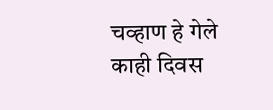चव्हाण हे गेले काही दिवस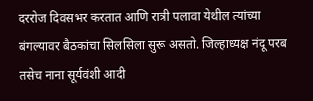दररोज दिवसभर करतात आणि रात्री पलावा येथील त्यांच्या बंगल्यावर बैठकांचा सिलसिला सुरू असतो. जिल्हाध्यक्ष नंदू परब तसेच नाना सूर्यवंशी आदी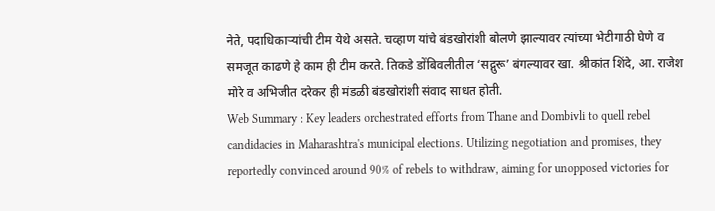नेते, पदाधिकाऱ्यांची टीम येथे असते. चव्हाण यांचे बंडखोरांशी बोलणे झाल्यावर त्यांच्या भेटीगाठी घेणे व समजूत काढणे हे काम ही टीम करते. तिकडे डोंबिवलीतील ‘सद्गुरू’ बंगल्यावर खा. श्रीकांत शिंदे, आ. राजेश मोरे व अभिजीत दरेकर ही मंडळी बंडखोरांशी संवाद साधत होती.
Web Summary : Key leaders orchestrated efforts from Thane and Dombivli to quell rebel candidacies in Maharashtra's municipal elections. Utilizing negotiation and promises, they reportedly convinced around 90% of rebels to withdraw, aiming for unopposed victories for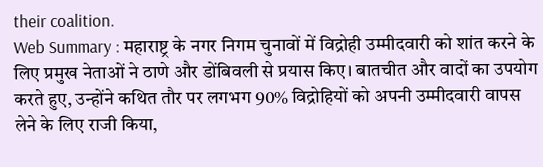their coalition.
Web Summary : महाराष्ट्र के नगर निगम चुनावों में विद्रोही उम्मीदवारी को शांत करने के लिए प्रमुख नेताओं ने ठाणे और डोंबिवली से प्रयास किए। बातचीत और वादों का उपयोग करते हुए, उन्होंने कथित तौर पर लगभग 90% विद्रोहियों को अपनी उम्मीदवारी वापस लेने के लिए राजी किया,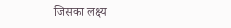जिसका लक्ष्य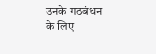उनके गठबंधन के लिए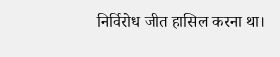निर्विरोध जीत हासिल करना था।